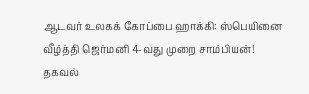ஆடவர் உலகக் கோப்பை ஹாக்கி: ஸ்பெயினை வீழ்த்தி ஜெர்மனி 4-வது முறை சாம்பியன்! தகவல்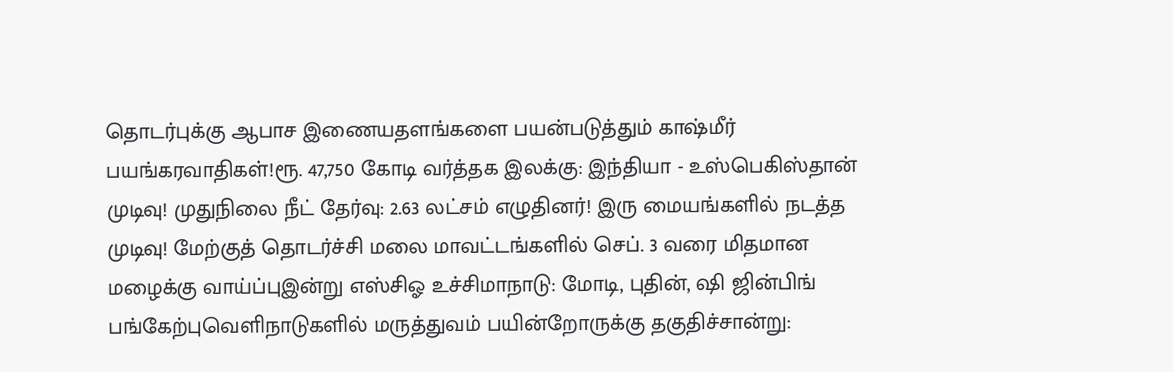தொடர்புக்கு ஆபாச இணையதளங்களை பயன்படுத்தும் காஷ்மீர் பயங்கரவாதிகள்!ரூ. 47,750 கோடி வர்த்தக இலக்கு: இந்தியா - உஸ்பெகிஸ்தான் முடிவு! முதுநிலை நீட் தேர்வு: 2.63 லட்சம் எழுதினர்! இரு மையங்களில் நடத்த முடிவு! மேற்குத் தொடர்ச்சி மலை மாவட்டங்களில் செப். 3 வரை மிதமான மழைக்கு வாய்ப்புஇன்று எஸ்சிஓ உச்சிமாநாடு: மோடி, புதின், ஷி ஜின்பிங் பங்கேற்புவெளிநாடுகளில் மருத்துவம் பயின்றோருக்கு தகுதிச்சான்று: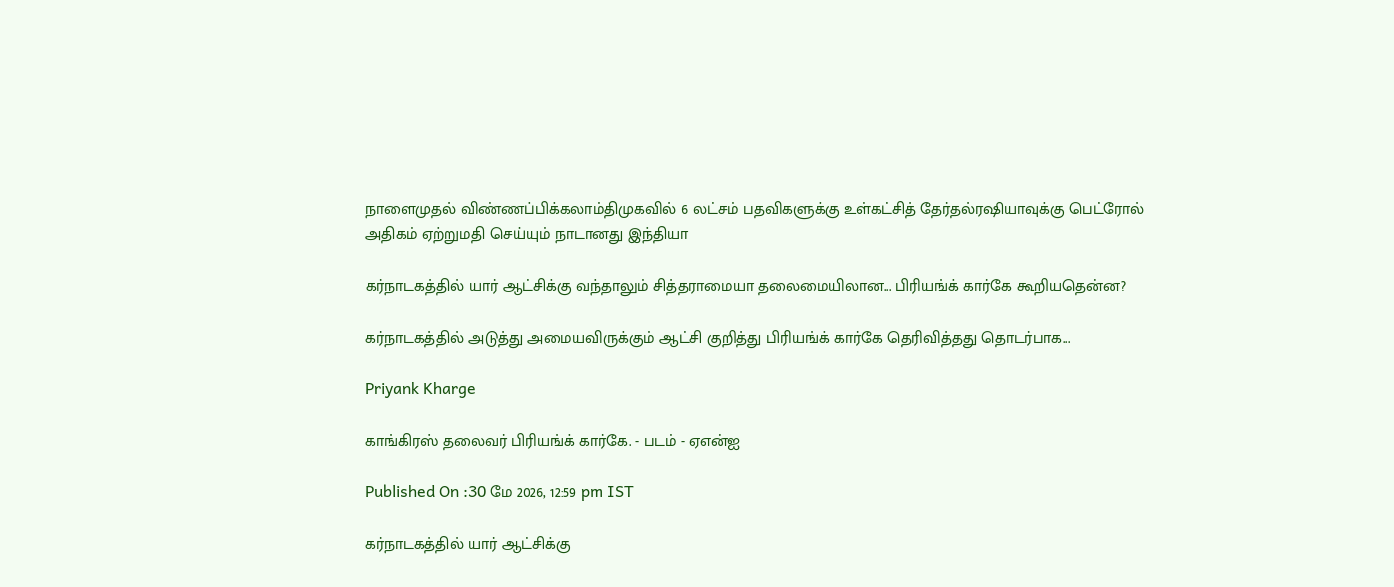நாளைமுதல் விண்ணப்பிக்கலாம்திமுகவில் 6 லட்சம் பதவிகளுக்கு உள்கட்சித் தேர்தல்ரஷியாவுக்கு பெட்ரோல் அதிகம் ஏற்றுமதி செய்யும் நாடானது இந்தியா

கர்நாடகத்தில் யார் ஆட்சிக்கு வந்தாலும் சித்தராமையா தலைமையிலான... பிரியங்க் கார்கே கூறியதென்ன?

கர்நாடகத்தில் அடுத்து அமையவிருக்கும் ஆட்சி குறித்து பிரியங்க் கார்கே தெரிவித்தது தொடர்பாக...

Priyank Kharge

காங்கிரஸ் தலைவர் பிரியங்க் கார்கே. - படம் - ஏஎன்ஐ

Published On :30 மே 2026, 12:59 pm IST

கர்நாடகத்தில் யார் ஆட்சிக்கு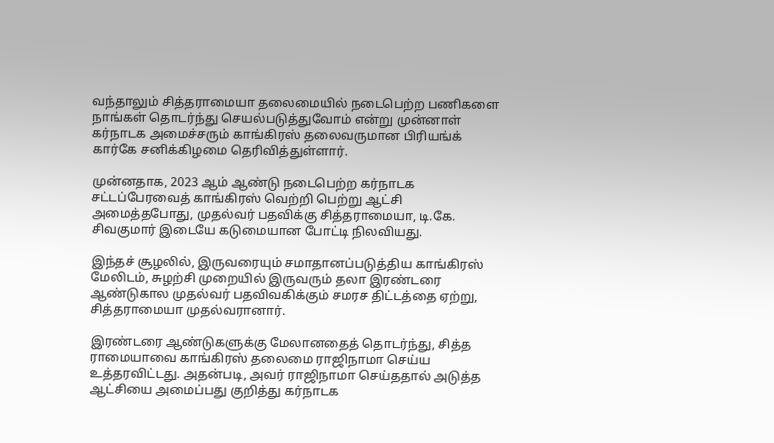வந்தாலும் சித்தராமையா தலைமையில் நடைபெற்ற பணிகளை நாங்கள் தொடர்ந்து செயல்படுத்துவோம் என்று முன்னாள் கர்நாடக அமைச்சரும் காங்கிரஸ் தலைவருமான பிரியங்க் கார்கே சனிக்கிழமை தெரிவித்துள்ளார்.

முன்னதாக, 2023 ஆம் ஆண்டு நடைபெற்ற கர்நாடக சட்டப்பேரவைத் காங்கிரஸ் வெற்றி பெற்று ஆட்சி அமைத்தபோது, முதல்வர் பதவிக்கு சித்தராமையா, டி.கே. சிவகுமார் இடையே கடுமையான போட்டி நிலவியது.

இந்தச் சூழலில், இருவரையும் சமாதானப்படுத்திய காங்கிரஸ் மேலிடம், சுழற்சி முறையில் இருவரும் தலா இரண்டரை ஆண்டுகால முதல்வர் பதவிவகிக்கும் சமரச திட்டத்தை ஏற்று, சித்தராமையா முதல்வரானார்.

இரண்டரை ஆண்டுகளுக்கு மேலானதைத் தொடர்ந்து, சித்த ராமையாவை காங்கிரஸ் தலைமை ராஜிநாமா செய்ய உத்தரவிட்டது. அதன்படி, அவர் ராஜிநாமா செய்ததால் அடுத்த ஆட்சியை அமைப்பது குறித்து கர்நாடக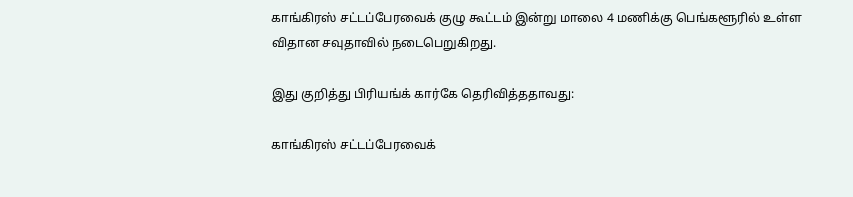காங்கிரஸ் சட்டப்பேரவைக் குழு கூட்டம் இன்று மாலை 4 மணிக்கு பெங்களூரில் உள்ள விதான சவுதாவில் நடைபெறுகிறது.

இது குறித்து பிரியங்க் கார்கே தெரிவித்ததாவது:

காங்கிரஸ் சட்டப்பேரவைக்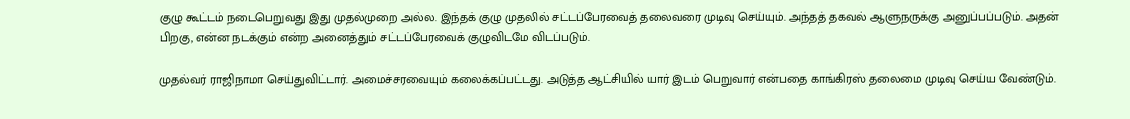குழு கூட்டம் நடைபெறுவது இது முதல்முறை அல்ல. இந்தக் குழு முதலில் சட்டப்பேரவைத் தலைவரை முடிவு செய்யும். அந்தத் தகவல் ஆளுநருக்கு அனுப்பப்படும். அதன் பிறகு, என்ன நடக்கும் என்ற அனைத்தும் சட்டப்பேரவைக் குழுவிடமே விடப்படும்.

முதல்வர் ராஜிநாமா செய்துவிட்டார். அமைச்சரவையும் கலைக்கப்பட்டது. அடுத்த ஆட்சியில் யார் இடம் பெறுவார் என்பதை காங்கிரஸ் தலைமை முடிவு செய்ய வேண்டும்.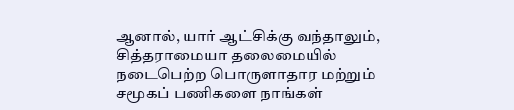ஆனால், யார் ஆட்சிக்கு வந்தாலும், சித்தராமையா தலைமையில் நடைபெற்ற பொருளாதார மற்றும் சமூகப் பணிகளை நாங்கள்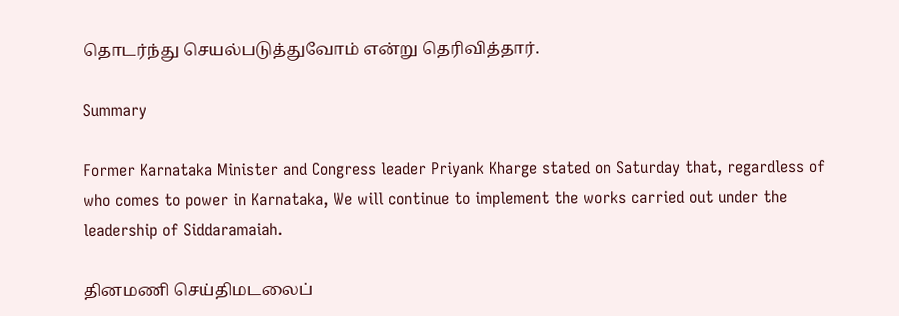தொடர்ந்து செயல்படுத்துவோம் என்று தெரிவித்தார்.

Summary

Former Karnataka Minister and Congress leader Priyank Kharge stated on Saturday that, regardless of who comes to power in Karnataka, We will continue to implement the works carried out under the leadership of Siddaramaiah.

தினமணி செய்திமடலைப்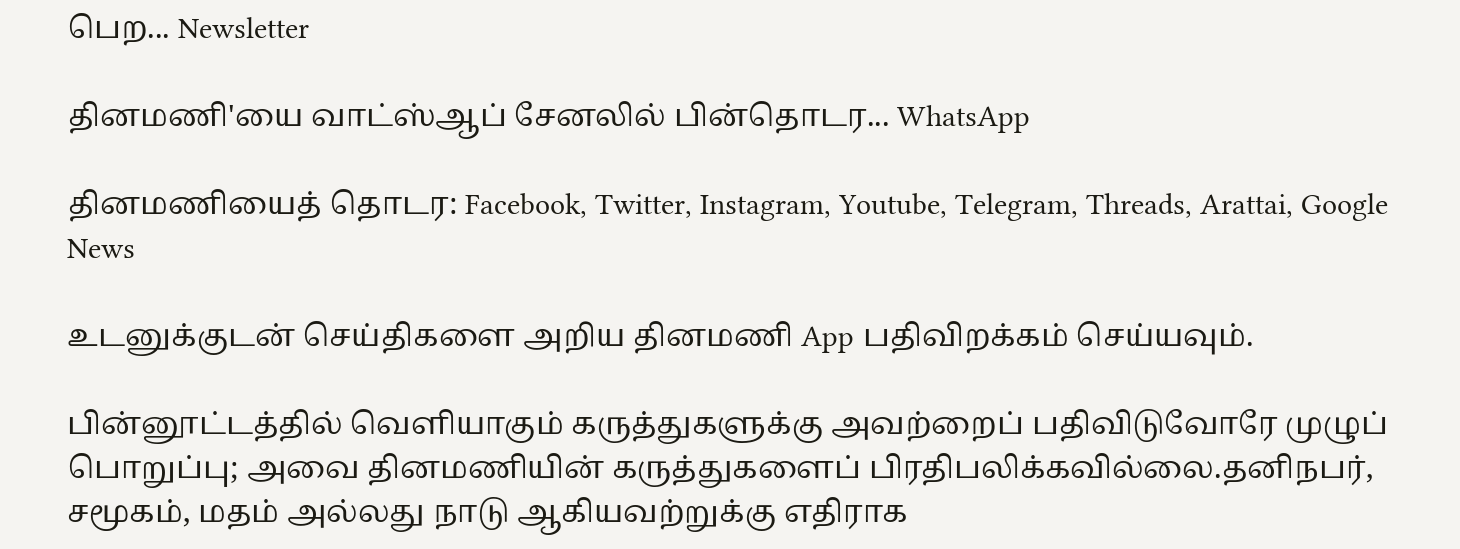பெற... Newsletter

தினமணி'யை வாட்ஸ்ஆப் சேனலில் பின்தொடர... WhatsApp

தினமணியைத் தொடர: Facebook, Twitter, Instagram, Youtube, Telegram, Threads, Arattai, Google News

உடனுக்குடன் செய்திகளை அறிய தினமணி App பதிவிறக்கம் செய்யவும்.

பின்னூட்டத்தில் வெளியாகும் கருத்துகளுக்கு அவற்றைப் பதிவிடுவோரே முழுப் பொறுப்பு; அவை தினமணியின் கருத்துகளைப் பிரதிபலிக்கவில்லை.தனிநபர், சமூகம், மதம் அல்லது நாடு ஆகியவற்றுக்கு எதிராக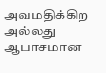அவமதிக்கிற அல்லது ஆபாசமான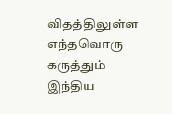விதத்திலுள்ள எந்தவொரு கருத்தும் இந்திய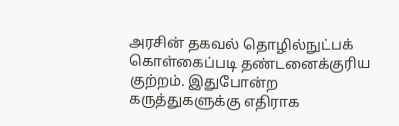அரசின் தகவல் தொழில்நுட்பக் கொள்கைப்படி தண்டனைக்குரிய குற்றம். இதுபோன்ற கருத்துகளுக்கு எதிராக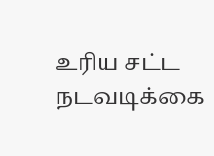உரிய சட்ட நடவடிக்கை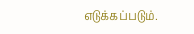எடுக்கப்படும்.